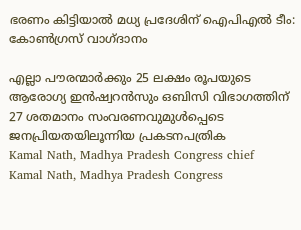ഭരണം കിട്ടിയാൽ മധ്യ പ്രദേശിന് ഐപിഎൽ ടീം: കോൺഗ്രസ് വാഗ്ദാനം

എല്ലാ പൗരന്മാർക്കും 25 ലക്ഷം രൂപയുടെ ആരോഗ്യ ഇൻഷ്വറൻസും ഒബിസി വിഭാഗത്തിന് 27 ശതമാനം സംവരണവുമുൾപ്പെടെ ജനപ്രിയതയിലൂന്നിയ പ്രകടനപത്രിക
Kamal Nath, Madhya Pradesh Congress chief
Kamal Nath, Madhya Pradesh Congress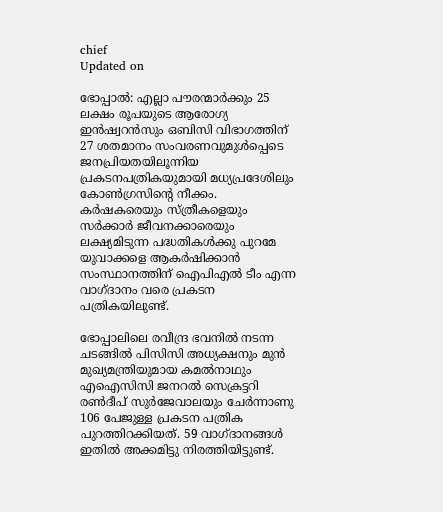chief
Updated on

ഭോപ്പാൽ: എല്ലാ പൗരന്മാർക്കും 25 ലക്ഷം രൂപയുടെ ആരോഗ്യ ഇൻഷ്വറൻസും ഒബിസി വിഭാഗത്തിന് 27 ശതമാനം സംവരണവുമുൾപ്പെടെ ജനപ്രിയതയിലൂന്നിയ പ്രകടനപത്രികയുമായി മധ്യപ്രദേശിലും കോൺഗ്രസിന്‍റെ നീക്കം. കർഷകരെയും സ്ത്രീകളെയും സർക്കാർ ജീവനക്കാരെയും ലക്ഷ്യമിടുന്ന പദ്ധതികൾക്കു പുറമേ യുവാക്കളെ ആകർഷിക്കാൻ സംസ്ഥാനത്തിന് ഐപിഎൽ ടീം എന്ന വാഗ്ദാനം വരെ പ്രകടന പത്രികയിലുണ്ട്.

ഭോപ്പാലിലെ രവീന്ദ്ര ഭവനില്‍ നടന്ന ചടങ്ങിൽ പിസിസി അധ്യക്ഷനും മുൻ മുഖ്യമന്ത്രിയുമായ കമല്‍നാഥും എഐസിസി ജനറല്‍ സെക്രട്ടറി രണ്‍ദീപ് സുര്‍ജേവാലയും ചേര്‍ന്നാണു 106 പേജുള്ള പ്രകടന പത്രിക പുറത്തിറക്കിയത്. 59 വാഗ്ദാനങ്ങള്‍ ഇതിൽ അക്കമിട്ടു നിരത്തിയിട്ടുണ്ട്.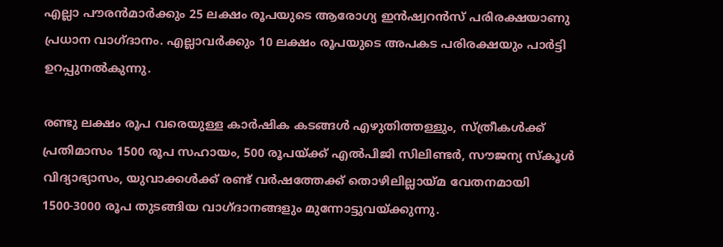എല്ലാ പൗരന്‍മാര്‍ക്കും 25 ലക്ഷം രൂപയുടെ ആരോഗ്യ ഇന്‍ഷ്വറന്‍സ് പരിരക്ഷയാണു പ്രധാന വാഗ്ദാനം. എല്ലാവര്‍ക്കും 10 ലക്ഷം രൂപയുടെ അപകട പരിരക്ഷയും പാർട്ടി ഉറപ്പുനൽകുന്നു.

രണ്ടു ലക്ഷം രൂപ വരെയുള്ള കാര്‍ഷിക കടങ്ങള്‍ എഴുതിത്തള്ളും, സ്ത്രീകള്‍ക്ക് പ്രതിമാസം 1500 രൂപ സഹായം, 500 രൂപയ്ക്ക് എല്‍പിജി സിലിണ്ടർ, സൗജന്യ സ്കൂൾ വിദ്യാഭ്യാസം, യുവാക്കള്‍ക്ക് രണ്ട് വര്‍ഷത്തേക്ക് തൊഴിലില്ലായ്മ വേതനമായി 1500-3000 രൂപ തുടങ്ങിയ വാഗ്ദാനങ്ങളും മുന്നോട്ടുവയ്ക്കുന്നു.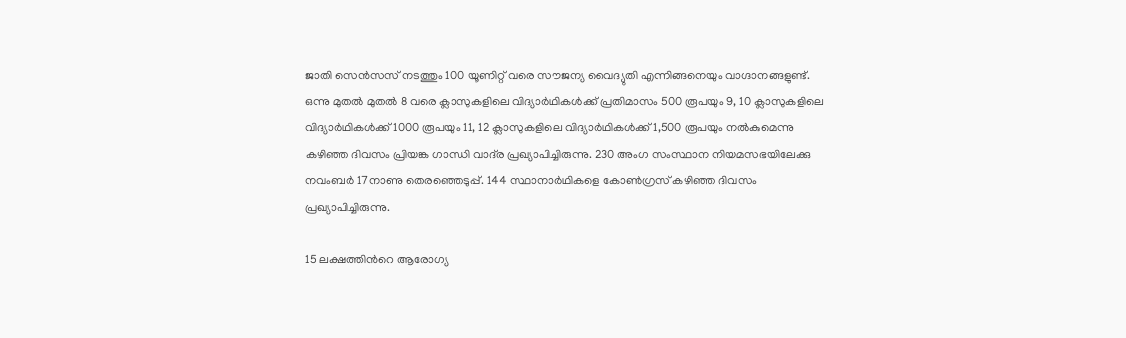ജാതി സെന്‍സസ് നടത്തും 100 യൂണിറ്റ് വരെ സൗജന്യ വൈദ്യുതി എന്നിങ്ങനെയും വാഗ്ദാനങ്ങളുണ്ട്. ഒന്നു മുതൽ മുതല്‍ 8 വരെ ക്ലാസുകളിലെ വിദ്യാർഥികൾക്ക് പ്രതിമാസം 500 രൂപയും 9, 10 ക്ലാസുകളിലെ വിദ്യാർഥികള്‍ക്ക് 1000 രൂപയും 11, 12 ക്ലാസുകളിലെ വിദ്യാർഥികള്‍ക്ക് 1,500 രൂപയും നല്‍കുമെന്നു കഴിഞ്ഞ ദിവസം പ്രിയങ്ക ഗാന്ധി വാദ്‌ര പ്രഖ്യാപിച്ചിരുന്നു. 230 അംഗ സംസ്ഥാന നിയമസഭയിലേക്കു നവംബർ 17നാണു തെരഞ്ഞെടുപ്പ്. 144 സ്ഥാനാർഥികളെ കോൺഗ്രസ് കഴിഞ്ഞ ദിവസം പ്രഖ്യാപിച്ചിരുന്നു.

15 ലക്ഷത്തിന്‍റെ ആരോഗ്യ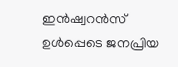ഇൻഷ്വറൻസ് ഉൾപ്പെടെ ജനപ്രിയ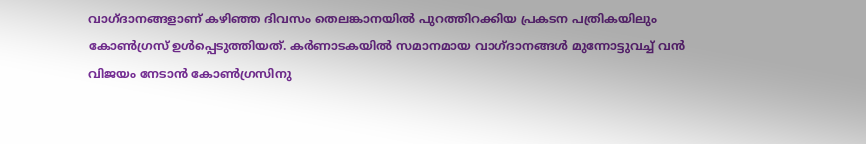വാഗ്ദാനങ്ങളാണ് കഴിഞ്ഞ ദിവസം തെലങ്കാനയിൽ പുറത്തിറക്കിയ പ്രകടന പത്രികയിലും കോൺഗ്രസ് ഉൾപ്പെടുത്തിയത്. കർണാടകയിൽ സമാനമായ വാഗ്ദാനങ്ങൾ മുന്നോട്ടുവച്ച് വൻ വിജയം നേടാൻ കോൺഗ്രസിനു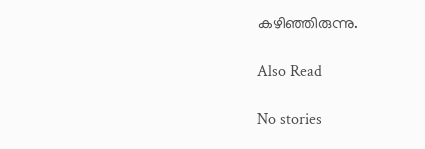കഴിഞ്ഞിരുന്നു.

Also Read

No stories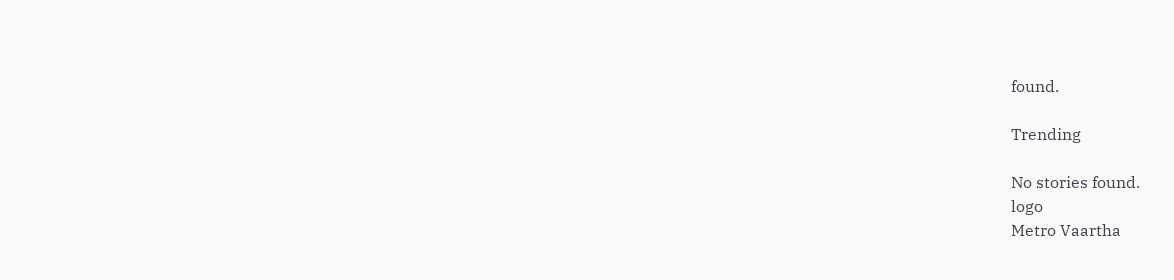found.

Trending

No stories found.
logo
Metro Vaartha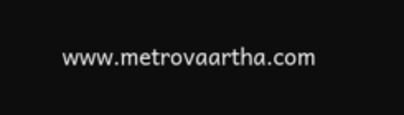www.metrovaartha.com